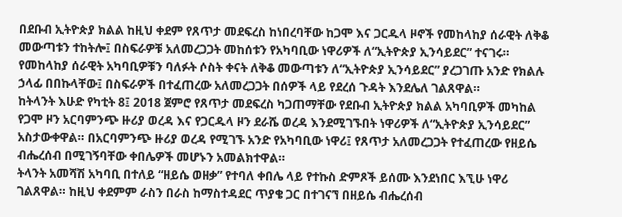በደቡብ ኢትዮጵያ ክልል ከዚህ ቀደም የጸጥታ መደፍረስ ከነበረባቸው ከጋሞ እና ጋርዱላ ዞኖች የመከላከያ ሰራዊት ለቅቆ መውጣቱን ተከትሎ፤ በስፍራዎቹ አለመረጋጋት መከሰቱን የአካባቢው ነዋሪዎች ለ“ኢትዮጵያ ኢንሳይደር” ተናገሩ። የመከላከያ ሰራዊት አካባቢዎቹን ባለፉት ሶስት ቀናት ለቅቆ መውጣቱን ለ“ኢትዮጵያ ኢንሳይደር” ያረጋገጡ አንድ የክልሉ ኃላፊ በበኩላቸው፤ በስፍራዎች በተፈጠረው አለመረጋጋት በሰዎች ላይ የደረሰ ጉዳት እንደሌለ ገልጸዋል።
ከትላንት እሁድ የካቲት 8፤ 2018 ጀምሮ የጸጥታ መደፍረስ ካጋጠማቸው የደቡብ ኢትዮጵያ ክልል አካባቢዎች መካከል የጋሞ ዞን አርባምንጭ ዙሪያ ወረዳ እና የጋርዱላ ዞን ደራሼ ወረዳ እንደሚገኙበት ነዋሪዎች ለ“ኢትዮጵያ ኢንሳይደር” አስታውቀዋል። በአርባምንጭ ዙሪያ ወረዳ የሚገኙ አንድ የአካባቢው ነዋሪ፤ የጸጥታ አለመረጋጋት የተፈጠረው የዘይሴ ብሔረሰብ በሚገኝባቸው ቀበሌዎች መሆኑን አመልክተዋል።
ትላንት አመሻሽ አካባቢ በተለይ “ዘይሴ ወዘቃ” የተባለ ቀበሌ ላይ የተኩስ ድምጾች ይሰሙ እንደነበር እኚሁ ነዋሪ ገልጸዋል። ከዚህ ቀደምም ራስን በራስ ከማስተዳደር ጥያቄ ጋር በተገናኘ በዘይሴ ብሔረሰብ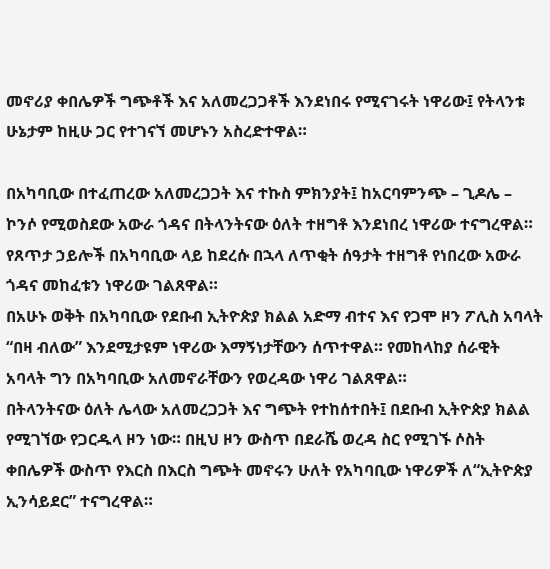መኖሪያ ቀበሌዎች ግጭቶች እና አለመረጋጋቶች እንደነበሩ የሚናገሩት ነዋሪው፤ የትላንቱ ሁኔታም ከዚሁ ጋር የተገናኘ መሆኑን አስረድተዋል።

በአካባቢው በተፈጠረው አለመረጋጋት እና ተኩስ ምክንያት፤ ከአርባምንጭ – ጊዶሌ – ኮንሶ የሚወስደው አውራ ጎዳና በትላንትናው ዕለት ተዘግቶ እንደነበረ ነዋሪው ተናግረዋል። የጸጥታ ኃይሎች በአካባቢው ላይ ከደረሱ በኋላ ለጥቂት ሰዓታት ተዘግቶ የነበረው አውራ ጎዳና መከፈቱን ነዋሪው ገልጸዋል።
በአሁኑ ወቅት በአካባቢው የደቡብ ኢትዮጵያ ክልል አድማ ብተና እና የጋሞ ዞን ፖሊስ አባላት “በዛ ብለው” እንደሚታዩም ነዋሪው እማኝነታቸውን ሰጥተዋል። የመከላከያ ሰራዊት አባላት ግን በአካባቢው አለመኖራቸውን የወረዳው ነዋሪ ገልጸዋል።
በትላንትናው ዕለት ሌላው አለመረጋጋት እና ግጭት የተከሰተበት፤ በደቡብ ኢትዮጵያ ክልል የሚገኘው የጋርዱላ ዞን ነው። በዚህ ዞን ውስጥ በደራሼ ወረዳ ስር የሚገኙ ሶስት ቀበሌዎች ውስጥ የእርስ በእርስ ግጭት መኖሩን ሁለት የአካባቢው ነዋሪዎች ለ“ኢትዮጵያ ኢንሳይደር” ተናግረዋል።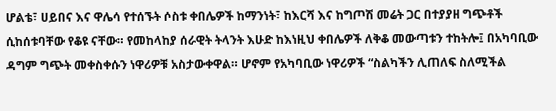ሆልቴ፣ ሀይበና እና ዋሌሳ የተሰኙት ሶስቱ ቀበሌዎች ከማንነት፣ ከእርሻ እና ከግጦሽ መሬት ጋር በተያያዘ ግጭቶች ሲከሰቱባቸው የቆዩ ናቸው። የመከላከያ ሰራዊት ትላንት እሁድ ከእነዚህ ቀበሌዎች ለቅቆ መውጣቱን ተከትሎ፤ በአካባቢው ዳግም ግጭት መቀስቀሱን ነዋሪዎቹ አስታውቀዋል። ሆኖም የአካባቢው ነዋሪዎች “ስልካችን ሊጠለፍ ስለሚችል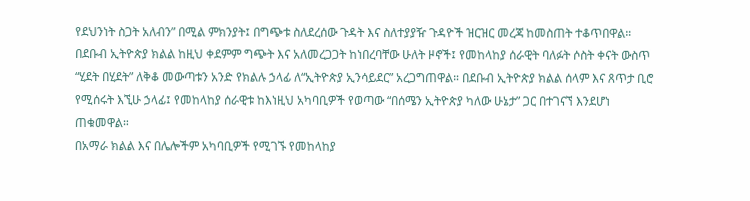የደህንነት ስጋት አለብን” በሚል ምክንያት፤ በግጭቱ ስለደረሰው ጉዳት እና ስለተያያዥ ጉዳዮች ዝርዝር መረጃ ከመስጠት ተቆጥበዋል።
በደቡብ ኢትዮጵያ ክልል ከዚህ ቀደምም ግጭት እና አለመረጋጋት ከነበረባቸው ሁለት ዞኖች፤ የመከላከያ ሰራዊት ባለፉት ሶስት ቀናት ውስጥ “ሂደት በሂደት” ለቅቆ መውጣቱን አንድ የክልሉ ኃላፊ ለ“ኢትዮጵያ ኢንሳይደር” አረጋግጠዋል። በደቡብ ኢትዮጵያ ክልል ሰላም እና ጸጥታ ቢሮ የሚሰሩት እኚሁ ኃላፊ፤ የመከላከያ ሰራዊቱ ከእነዚህ አካባቢዎች የወጣው “በሰሜን ኢትዮጵያ ካለው ሁኔታ” ጋር በተገናኘ እንደሆነ ጠቁመዋል።
በአማራ ክልል እና በሌሎችም አካባቢዎች የሚገኙ የመከላከያ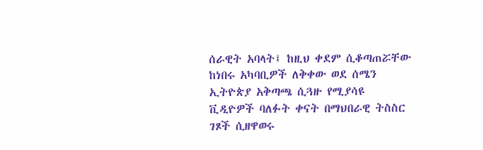ሰራዊት አባላት፤ ከዚህ ቀደም ሲቆጣጠሯቸው ከነበሩ አካባቢዎች ለቅቀው ወደ ሰሜን ኢትዮጵያ አቅጣጫ ሲጓዙ የሚያሳዩ ቪዲዮዎች ባለፉት ቀናት በማህበራዊ ትስስር ገጾች ሲዘዋወሩ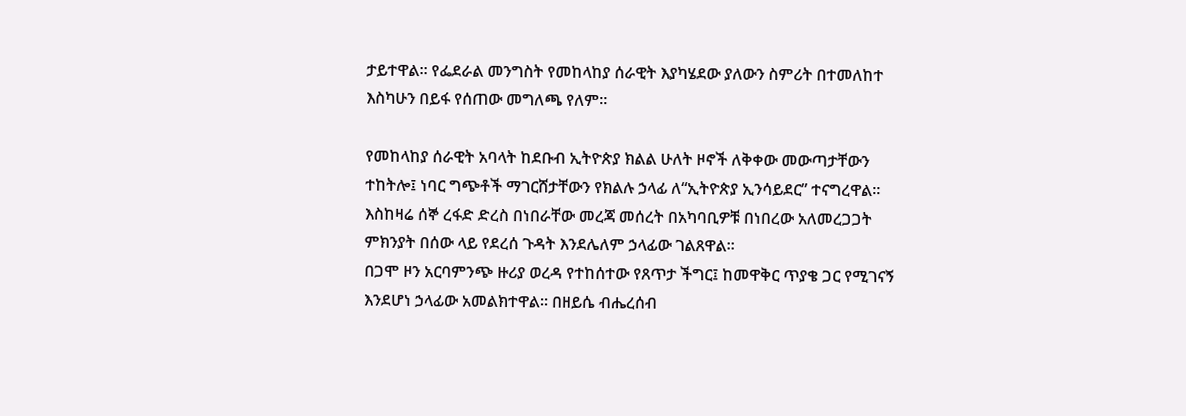ታይተዋል። የፌደራል መንግስት የመከላከያ ሰራዊት እያካሄደው ያለውን ስምሪት በተመለከተ እስካሁን በይፋ የሰጠው መግለጫ የለም።

የመከላከያ ሰራዊት አባላት ከደቡብ ኢትዮጵያ ክልል ሁለት ዞኖች ለቅቀው መውጣታቸውን ተከትሎ፤ ነባር ግጭቶች ማገርሸታቸውን የክልሉ ኃላፊ ለ“ኢትዮጵያ ኢንሳይደር” ተናግረዋል። እስከዛሬ ሰኞ ረፋድ ድረስ በነበራቸው መረጃ መሰረት በአካባቢዎቹ በነበረው አለመረጋጋት ምክንያት በሰው ላይ የደረሰ ጉዳት እንደሌለም ኃላፊው ገልጸዋል።
በጋሞ ዞን አርባምንጭ ዙሪያ ወረዳ የተከሰተው የጸጥታ ችግር፤ ከመዋቅር ጥያቄ ጋር የሚገናኝ እንደሆነ ኃላፊው አመልክተዋል። በዘይሴ ብሔረሰብ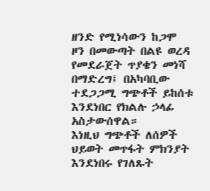ዘንድ የሚነሳውን ከጋሞ ዞን በመውጣት በልዩ ወረዳ የመደራጀት ጥያቄን መነሻ በማድረግ፤ በአካባቢው ተደጋጋሚ ግጭቶች ይከሰቱ እንደነበር የክልሉ ኃላፊ አስታውሰዋል።
እነዚህ ግጭቶች ለሰዎች ህይወት መጥፋት ምክንያት እንደነበሩ የገለጹት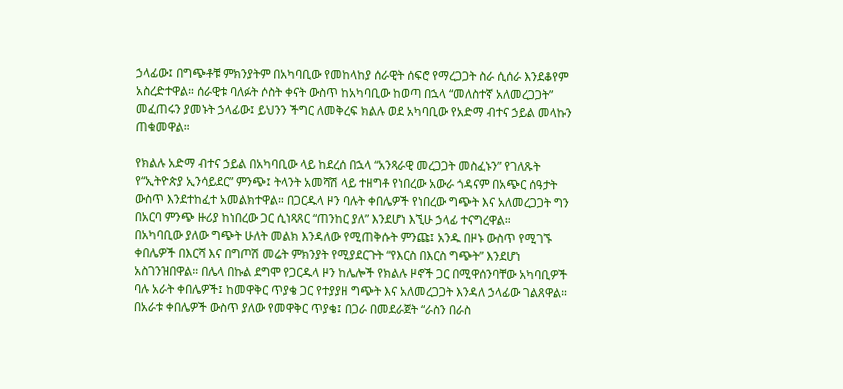ኃላፊው፤ በግጭቶቹ ምክንያትም በአካባቢው የመከላከያ ሰራዊት ሰፍሮ የማረጋጋት ስራ ሲሰራ እንደቆየም አስረድተዋል። ሰራዊቱ ባለፉት ሶስት ቀናት ውስጥ ከአካባቢው ከወጣ በኋላ “መለስተኛ አለመረጋጋት” መፈጠሩን ያመኑት ኃላፊው፤ ይህንን ችግር ለመቅረፍ ክልሉ ወደ አካባቢው የአድማ ብተና ኃይል መላኩን ጠቁመዋል።

የክልሉ አድማ ብተና ኃይል በአካባቢው ላይ ከደረሰ በኋላ “አንጻራዊ መረጋጋት መስፈኑን” የገለጹት የ“ኢትዮጵያ ኢንሳይደር” ምንጭ፤ ትላንት አመሻሽ ላይ ተዘግቶ የነበረው አውራ ጎዳናም በአጭር ሰዓታት ውስጥ እንደተከፈተ አመልክተዋል። በጋርዱላ ዞን ባሉት ቀበሌዎች የነበረው ግጭት እና አለመረጋጋት ግን በአርባ ምንጭ ዙሪያ ከነበረው ጋር ሲነጻጸር “ጠንከር ያለ” እንደሆነ እኚሁ ኃላፊ ተናግረዋል።
በአካባቢው ያለው ግጭት ሁለት መልክ እንዳለው የሚጠቅሱት ምንጩ፤ አንዱ በዞኑ ውስጥ የሚገኙ ቀበሌዎች በእርሻ እና በግጦሽ መሬት ምክንያት የሚያደርጉት “የእርስ በእርስ ግጭት” እንደሆነ አስገንዝበዋል። በሌላ በኩል ደግሞ የጋርዱላ ዞን ከሌሎች የክልሉ ዞኖች ጋር በሚዋሰንባቸው አካባቢዎች ባሉ አራት ቀበሌዎች፤ ከመዋቅር ጥያቄ ጋር የተያያዘ ግጭት እና አለመረጋጋት እንዳለ ኃላፊው ገልጸዋል።
በአራቱ ቀበሌዎች ውስጥ ያለው የመዋቅር ጥያቄ፤ በጋራ በመደራጀት “ራስን በራስ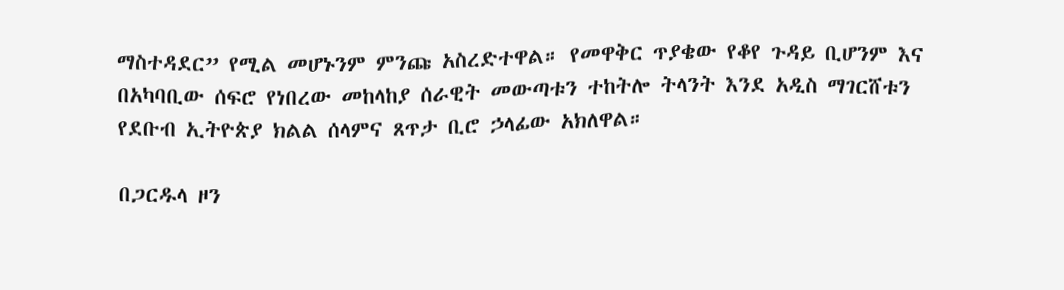ማስተዳደር” የሚል መሆኑንም ምንጩ አስረድተዋል። የመዋቅር ጥያቄው የቆየ ጉዳይ ቢሆንም እና በአካባቢው ሰፍሮ የነበረው መከላከያ ሰራዊት መውጣቱን ተከትሎ ትላንት እንደ አዲስ ማገርሸቱን የደቡብ ኢትዮጵያ ክልል ሰላምና ጸጥታ ቢሮ ኃላፊው አክለዋል።

በጋርዱላ ዞን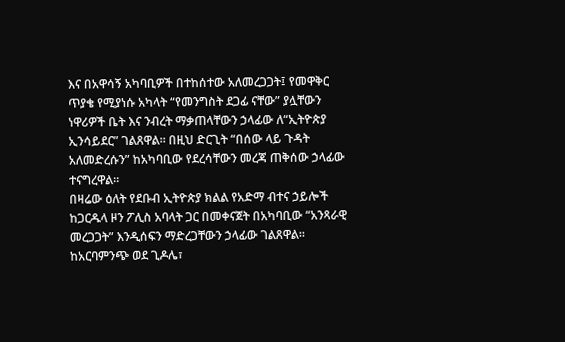እና በአዋሳኝ አካባቢዎች በተከሰተው አለመረጋጋት፤ የመዋቅር ጥያቄ የሚያነሱ አካላት “የመንግስት ደጋፊ ናቸው” ያሏቸውን ነዋሪዎች ቤት እና ንብረት ማቃጠላቸውን ኃላፊው ለ“ኢትዮጵያ ኢንሳይደር” ገልጸዋል። በዚህ ድርጊት “በሰው ላይ ጉዳት አለመድረሱን” ከአካባቢው የደረሳቸውን መረጃ ጠቅሰው ኃላፊው ተናግረዋል።
በዛሬው ዕለት የደቡብ ኢትዮጵያ ክልል የአድማ ብተና ኃይሎች ከጋርዱላ ዞን ፖሊስ አባላት ጋር በመቀናጀት በአካባቢው “አንጻራዊ መረጋጋት” እንዲሰፍን ማድረጋቸውን ኃላፊው ገልጸዋል። ከአርባምንጭ ወደ ጊዶሌ፣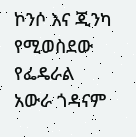ኮንሶ እና ጂንካ የሚወስደው የፌዴራል አውራ ጎዳናም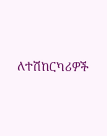ለተሽከርካሪዎች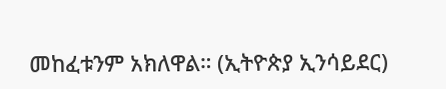መከፈቱንም አክለዋል። (ኢትዮጵያ ኢንሳይደር)